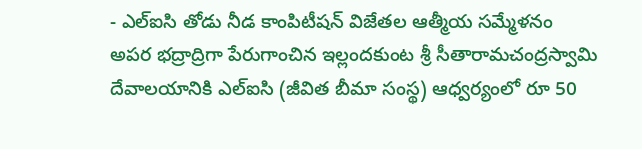- ఎల్ఐసి తోడు నీడ కాంపిటీషన్ విజేతల ఆత్మీయ సమ్మేళనం
అపర భద్రాద్రిగా పేరుగాంచిన ఇల్లందకుంట శ్రీ సీతారామచంద్రస్వామి దేవాలయానికి ఎల్ఐసి (జీవిత బీమా సంస్థ) ఆధ్వర్యంలో రూ 50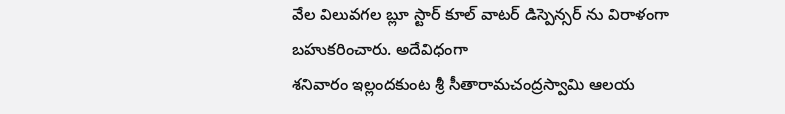వేల విలువగల బ్లూ స్టార్ కూల్ వాటర్ డిస్పెన్సర్ ను విరాళంగా బహుకరించారు. అదేవిధంగా
శనివారం ఇల్లందకుంట శ్రీ సీతారామచంద్రస్వామి ఆలయ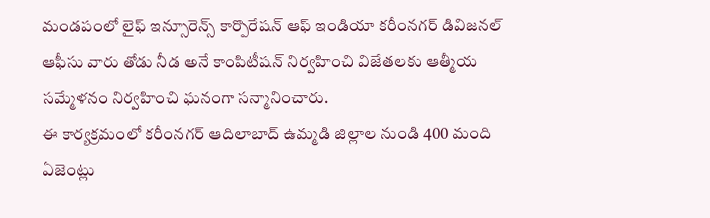మండపంలో లైఫ్ ఇన్సూరెన్స్ కార్పొరేషన్ ఆఫ్ ఇండియా కరీంనగర్ డివిజనల్ ఆఫీసు వారు తోడు నీడ అనే కాంపిటీషన్ నిర్వహించి విజేతలకు ఆత్మీయ సమ్మేళనం నిర్వహించి ఘనంగా సన్మానించారు.
ఈ కార్యక్రమంలో కరీంనగర్ ఆదిలాబాద్ ఉమ్మడి జిల్లాల నుండి 400 మంది ఏజెంట్లు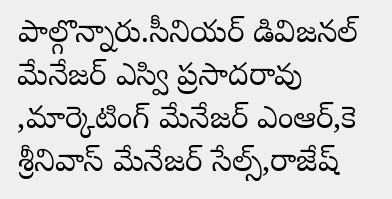పాల్గొన్నారు.సీనియర్ డివిజనల్ మేనేజర్ ఎస్వి ప్రసాదరావు ,మార్కెటింగ్ మేనేజర్ ఎంఆర్,కె శ్రీనివాస్ మేనేజర్ సేల్స్,రాజేష్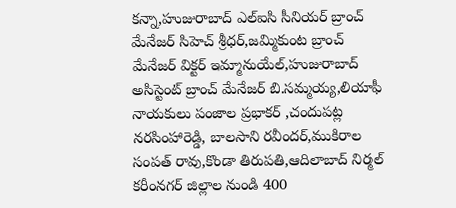కన్నా,హుజురాబాద్ ఎల్ఐసి సీనియర్ బ్రాంచ్ మేనేజర్ సిహెచ్ శ్రీధర్,జమ్మికుంట బ్రాంచ్ మేనేజర్ విక్టర్ ఇమ్మానుయేల్,హుజురాబాద్ అసిస్టెంట్ బ్రాంచ్ మేనేజర్ బి.సమ్మయ్య,లియాఫీ నాయకులు పంజాల ప్రభాకర్ ,చందుపట్ల నరసింహారెడ్డి, బాలసాని రవీందర్,ముకిరాల సంపత్ రావు,కొండా తిరుపతి,ఆదిలాబాద్ నిర్మల్ కరీంనగర్ జిల్లాల నుండి 400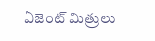ఏజెంట్ మిత్రులు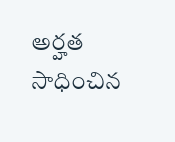అర్హత సాధించిన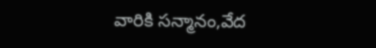వారికి సన్మానం,వేద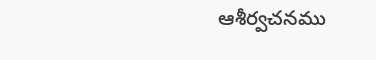ఆశీర్వచనము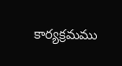కార్యక్రమము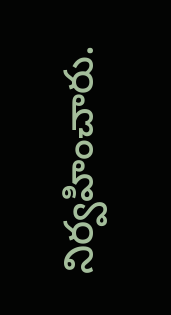నిర్వహించారు.